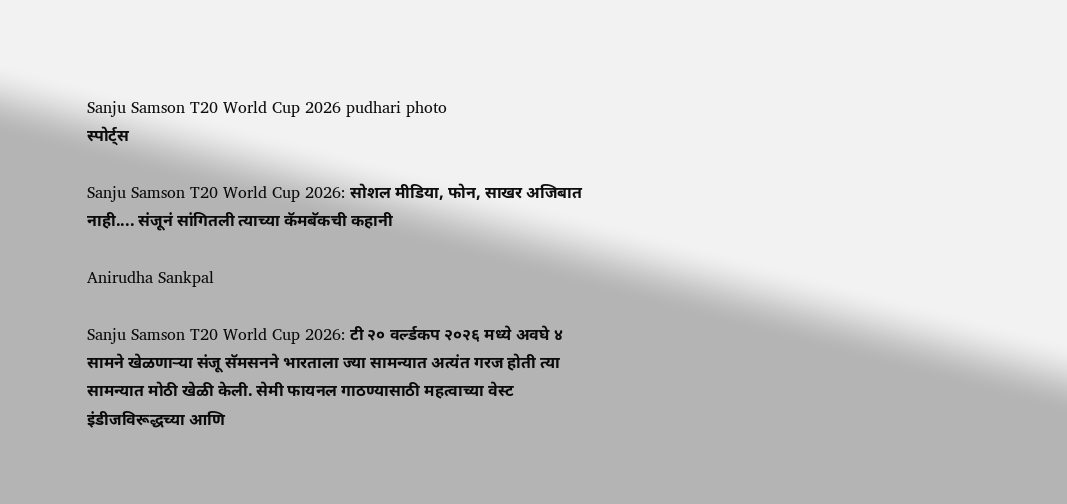Sanju Samson T20 World Cup 2026 pudhari photo
स्पोर्ट्स

Sanju Samson T20 World Cup 2026: सोशल मीडिया, फोन, साखर अजिबात नाही.... संजूनं सांगितली त्याच्या कॅमबॅकची कहानी

Anirudha Sankpal

Sanju Samson T20 World Cup 2026: टी २० वर्ल्डकप २०२६ मध्ये अवघे ४ सामने खेळणाऱ्या संजू सॅमसनने भारताला ज्या सामन्यात अत्यंत गरज होती त्या सामन्यात मोठी खेळी केली. सेमी फायनल गाठण्यासाठी महत्वाच्या वेस्ट इंडीजविरूद्धच्या आणि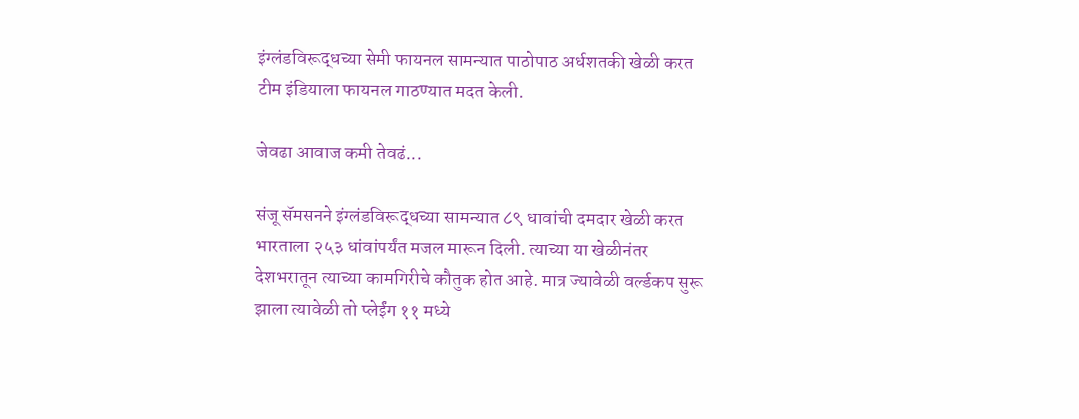इंग्लंडविरूद्धच्या सेमी फायनल सामन्यात पाठोपाठ अर्धशतकी खेळी करत टीम इंडियाला फायनल गाठण्यात मदत केली.

जेवढा आवाज कमी तेवढं...

संजू सॅमसनने इंग्लंडविरूद्धच्या सामन्यात ८९ धावांची दमदार खेळी करत भारताला २५३ धांवांपर्यंत मजल मारून दिली. त्याच्या या खेळीनंतर देशभरातून त्याच्या कामगिरीचे कौतुक होत आहे. मात्र ज्यावेळी वर्ल्डकप सुरू झाला त्यावेळी तो प्लेईंग ११ मध्ये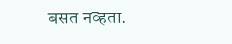बसत नव्हता.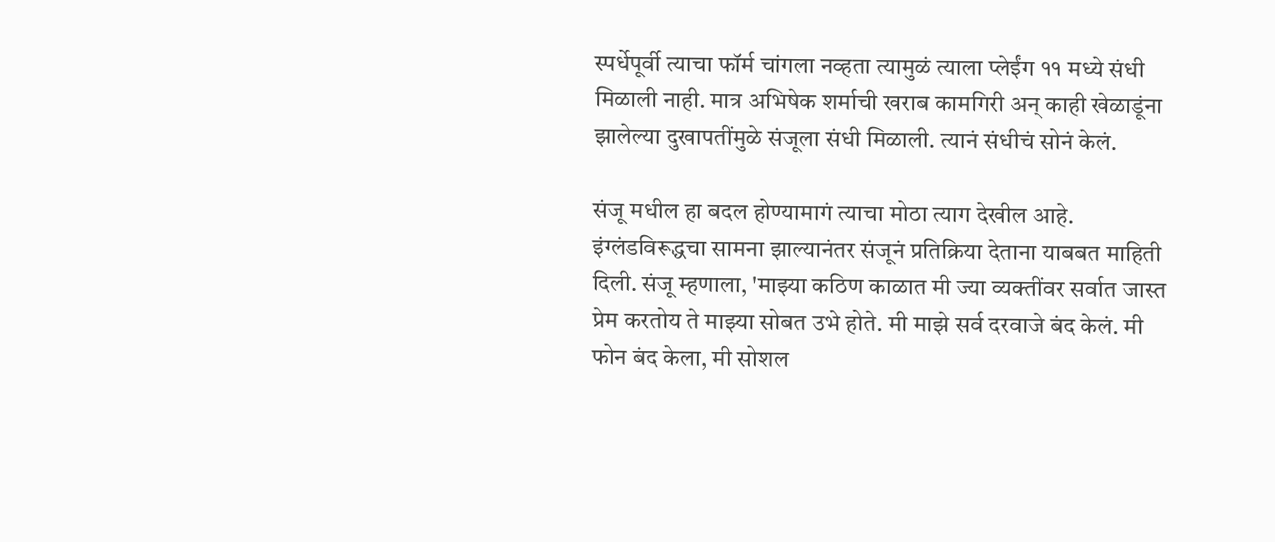स्पर्धेपूर्वी त्याचा फॉर्म चांगला नव्हता त्यामुळं त्याला प्लेईंग ११ मध्ये संधी मिळाली नाही. मात्र अभिषेक शर्माची खराब कामगिरी अन् काही खेळाडूंना झालेल्या दुखापतींमुळे संजूला संधी मिळाली. त्यानं संधीचं सोनं केलं.

संजू मधील हा बदल होण्यामागं त्याचा मोठा त्याग देखील आहे. इंग्लंडविरूद्धचा सामना झाल्यानंतर संजूनं प्रतिक्रिया देताना याबबत माहिती दिली. संजू म्हणाला, 'माझ्या कठिण काळात मी ज्या व्यक्तींवर सर्वात जास्त प्रेम करतोय ते माझ्या सोबत उभे होते. मी माझे सर्व दरवाजे बंद केलं. मी फोन बंद केला, मी सोशल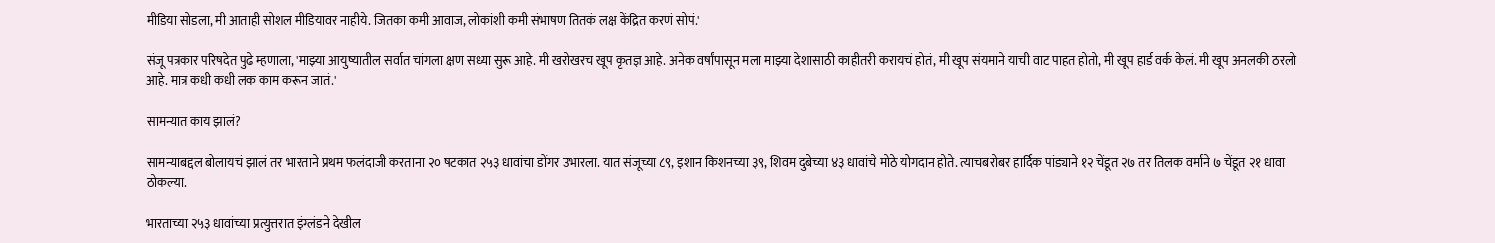मीडिया सोडला, मी आताही सोशल मीडियावर नाहीये. जितका कमी आवाज, लोकांशी कमी संभाषण तितकं लक्ष केंद्रित करणं सोपं.'

संजू पत्रकार परिषदेत पुढे म्हणाला, 'माझ्या आयुष्यातील सर्वात चांगला क्षण सध्या सुरू आहे. मी खरोखरच खूप कृतज्ञ आहे. अनेक वर्षांपासून मला माझ्या देशासाठी काहीतरी करायचं होतं, मी खूप संयमाने याची वाट पाहत होतो, मी खूप हार्ड वर्क केलं. मी खूप अनलकी ठरलो आहे. मात्र कधी कधी लक काम करून जातं.'

सामन्यात काय झालं?

सामन्याबद्दल बोलायचं झालं तर भारताने प्रथम फलंदाजी करताना २० षटकात २५३ धावांचा डोंगर उभारला. यात संजूच्या ८९, इशान किशनच्या ३९, शिवम दुबेच्या ४३ धावांचे मोठे योगदान होते. त्याचबरोबर हार्दिक पांड्याने १२ चेंडूत २७ तर तिलक वर्माने ७ चेंडूत २१ धावा ठोकल्या.

भारताच्या २५३ धावांच्या प्रत्युत्तरात इंग्लंडने देखील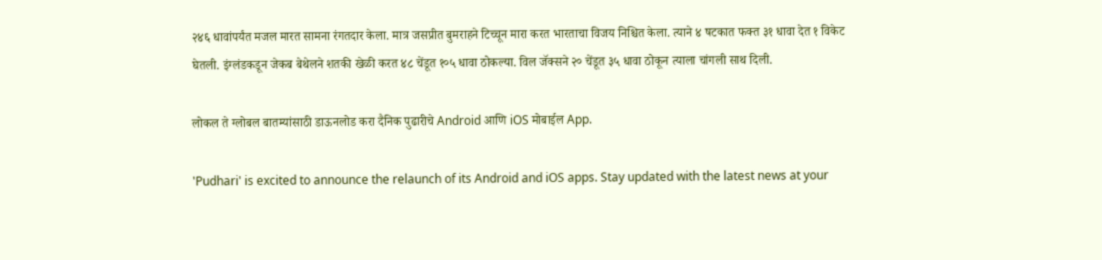२४६ धावांपर्यंत मजल मारत सामना रंगतदार केला. मात्र जसप्रीत बुमराहने टिच्चून मारा करत भारताचा विजय निश्चित केला. त्याने ४ षटकात फक्त ३१ धावा देत १ विकेट घेतली. इंग्लंडकडून जेकब बेथेलने शतकी खेळी करत ४८ चेंडूत १०५ धावा ठोकल्या. विल जॅक्सने २० चेंडूत ३५ धावा ठोकून त्याला चांगली साथ दिली.

लोकल ते ग्लोबल बातम्यांसाठी डाऊनलोड करा दैनिक पुढारीचे Android आणि iOS मोबाईल App.

'Pudhari' is excited to announce the relaunch of its Android and iOS apps. Stay updated with the latest news at your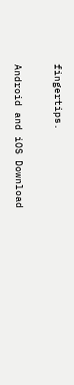fingertips.

Android and iOS Download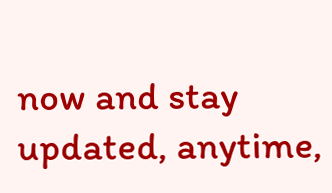now and stay updated, anytime,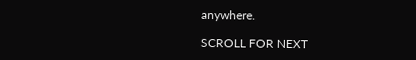anywhere.

SCROLL FOR NEXT